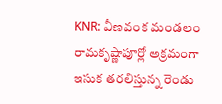KNR: వీణవంక మండలం రామకృష్ణాపూర్లో అక్రమంగా ఇసుక తరలిస్తున్న రెండు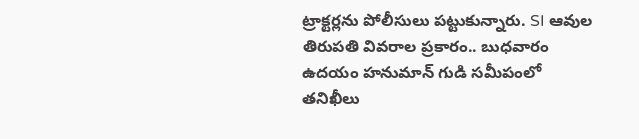ట్రాక్టర్లను పోలీసులు పట్టుకున్నారు. SI ఆవుల తిరుపతి వివరాల ప్రకారం.. బుధవారం ఉదయం హనుమాన్ గుడి సమీపంలో తనిఖీలు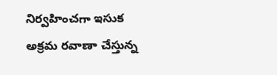నిర్వహించగా ఇసుక అక్రమ రవాణా చేస్తున్న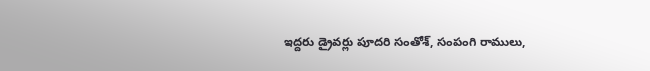ఇద్దరు డ్రైవర్లు పూదరి సంతోశ్, సంపంగి రాములు,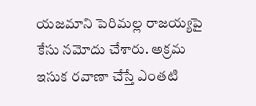యజమాని పెరిమల్ల రాజయ్యపై కేసు నమోదు చేశారు. అక్రమ ఇసుక రవాణా చేస్తే ఎంతటి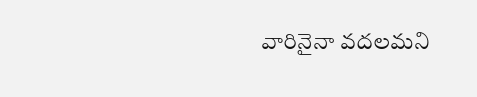వారినైనా వదలమని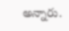అన్నారు.